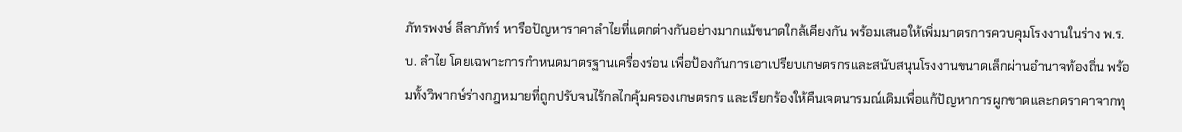ภัทรพงษ์ ลีลาภัทร์ หารือปัญหาราคาลำไยที่แตกต่างกันอย่างมากแม้ขนาดใกล้เคียงกัน พร้อมเสนอให้เพิ่มมาตรการควบคุมโรงงานในร่าง พ.ร.บ. ลำไย โดยเฉพาะการกำหนดมาตรฐานเครื่องร่อน เพื่อป้องกันการเอาเปรียบเกษตรกรและสนับสนุนโรงงานขนาดเล็กผ่านอำนาจท้องถิ่น พร้อมทั้งวิพากษ์ร่างกฎหมายที่ถูกปรับจนไร้กลไกคุ้มครองเกษตรกร และเรียกร้องให้คืนเจตนารมณ์เดิมเพื่อแก้ปัญหาการผูกขาดและกดราคาจากทุ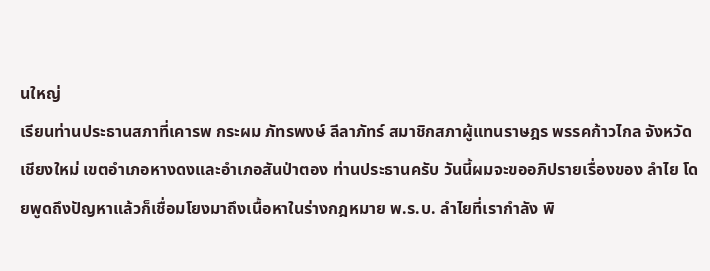นใหญ่
เรียนท่านประธานสภาที่เคารพ กระผม ภัทรพงษ์ ลีลาภัทร์ สมาชิกสภาผู้แทนราษฎร พรรคก้าวไกล จังหวัดเชียงใหม่ เขตอำเภอหางดงและอำเภอสันป่าตอง ท่านประธานครับ วันนี้ผมจะขออภิปรายเรื่องของ ลำไย โดยพูดถึงปัญหาแล้วก็เชื่อมโยงมาถึงเนื้อหาในร่างกฎหมาย พ.ร.บ. ลำไยที่เรากำลัง พิ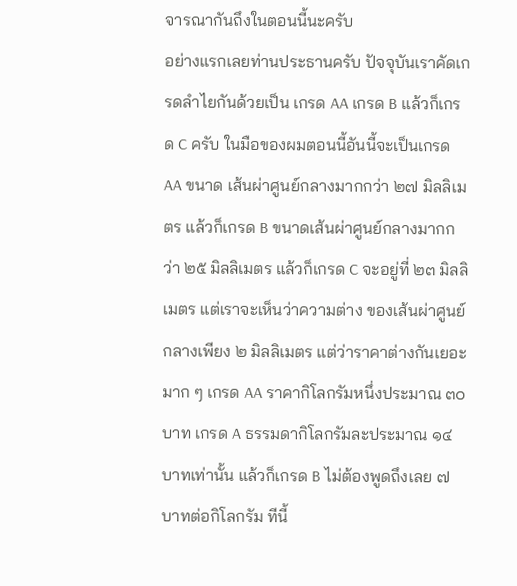จารณากันถึงในตอนนี้นะครับ
อย่างแรกเลยท่านประธานครับ ปัจจุบันเราคัดเกรดลำไยกันด้วยเป็น เกรด AA เกรด B แล้วก็เกรด C ครับ ในมือของผมตอนนี้อันนี้จะเป็นเกรด AA ขนาด เส้นผ่าศูนย์กลางมากกว่า ๒๗ มิลลิเมตร แล้วก็เกรด B ขนาดเส้นผ่าศูนย์กลางมากกว่า ๒๕ มิลลิเมตร แล้วก็เกรด C จะอยู่ที่ ๒๓ มิลลิเมตร แต่เราจะเห็นว่าความต่าง ของเส้นผ่าศูนย์กลางเพียง ๒ มิลลิเมตร แต่ว่าราคาต่างกันเยอะมาก ๆ เกรด AA ราคากิโลกรัมหนึ่งประมาณ ๓๐ บาท เกรด A ธรรมดากิโลกรัมละประมาณ ๑๔ บาทเท่านั้น แล้วก็เกรด B ไม่ต้องพูดถึงเลย ๗ บาทต่อกิโลกรัม ทีนี้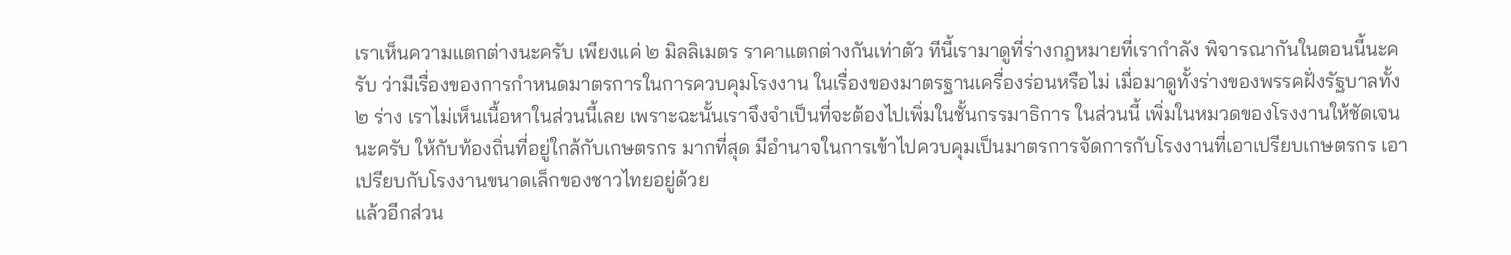เราเห็นความแตกต่างนะครับ เพียงแค่ ๒ มิลลิเมตร ราคาแตกต่างกันเท่าตัว ทีนี้เรามาดูที่ร่างกฎหมายที่เรากำลัง พิจารณากันในตอนนี้นะครับ ว่ามีเรื่องของการกำหนดมาตรการในการควบคุมโรงงาน ในเรื่องของมาตรฐานเครื่องร่อนหรือไม่ เมื่อมาดูทั้งร่างของพรรคฝั่งรัฐบาลทั้ง ๒ ร่าง เราไม่เห็นเนื้อหาในส่วนนี้เลย เพราะฉะนั้นเราจึงจำเป็นที่จะต้องไปเพิ่มในชั้นกรรมาธิการ ในส่วนนี้ เพิ่มในหมวดของโรงงานให้ชัดเจนนะครับ ให้กับท้องถิ่นที่อยู่ใกล้กับเกษตรกร มากที่สุด มีอำนาจในการเข้าไปควบคุมเป็นมาตรการจัดการกับโรงงานที่เอาเปรียบเกษตรกร เอาเปรียบกับโรงงานขนาดเล็กของชาวไทยอยู่ด้วย
แล้วอีกส่วน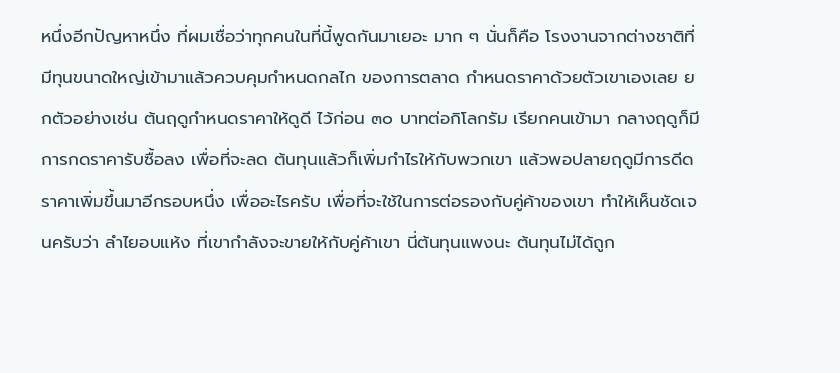หนึ่งอีกปัญหาหนึ่ง ที่ผมเชื่อว่าทุกคนในที่นี้พูดกันมาเยอะ มาก ๆ นั่นก็คือ โรงงานจากต่างชาติที่มีทุนขนาดใหญ่เข้ามาแล้วควบคุมกำหนดกลไก ของการตลาด กำหนดราคาด้วยตัวเขาเองเลย ยกตัวอย่างเช่น ต้นฤดูกำหนดราคาให้ดูดี ไว้ก่อน ๓๐ บาทต่อกิโลกรัม เรียกคนเข้ามา กลางฤดูก็มีการกดราคารับซื้อลง เพื่อที่จะลด ต้นทุนแล้วก็เพิ่มกำไรให้กับพวกเขา แล้วพอปลายฤดูมีการดีดราคาเพิ่มขึ้นมาอีกรอบหนึ่ง เพื่ออะไรครับ เพื่อที่จะใช้ในการต่อรองกับคู่ค้าของเขา ทำให้เห็นชัดเจนครับว่า ลำไยอบแห้ง ที่เขากำลังจะขายให้กับคู่ค้าเขา นี่ต้นทุนแพงนะ ต้นทุนไม่ได้ถูก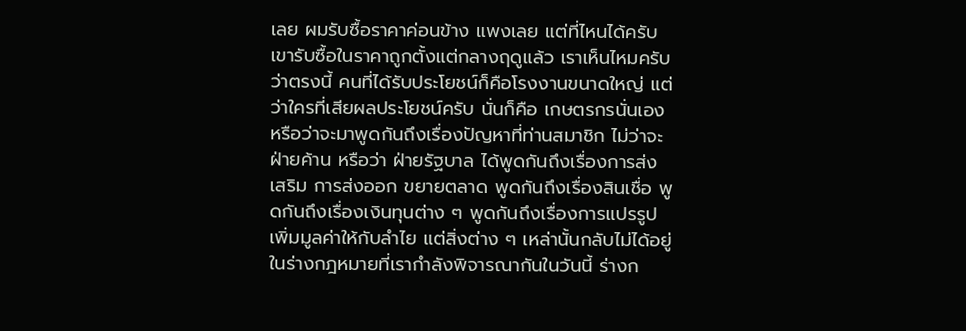เลย ผมรับซื้อราคาค่อนข้าง แพงเลย แต่ที่ไหนได้ครับ เขารับซื้อในราคาถูกตั้งแต่กลางฤดูแล้ว เราเห็นไหมครับว่าตรงนี้ คนที่ได้รับประโยชน์ก็คือโรงงานขนาดใหญ่ แต่ว่าใครที่เสียผลประโยชน์ครับ นั่นก็คือ เกษตรกรนั่นเอง หรือว่าจะมาพูดกันถึงเรื่องปัญหาที่ท่านสมาชิก ไม่ว่าจะฝ่ายค้าน หรือว่า ฝ่ายรัฐบาล ได้พูดกันถึงเรื่องการส่งเสริม การส่งออก ขยายตลาด พูดกันถึงเรื่องสินเชื่อ พูดกันถึงเรื่องเงินทุนต่าง ๆ พูดกันถึงเรื่องการแปรรูปเพิ่มมูลค่าให้กับลำไย แต่สิ่งต่าง ๆ เหล่านั้นกลับไม่ได้อยู่ในร่างกฎหมายที่เรากำลังพิจารณากันในวันนี้ ร่างก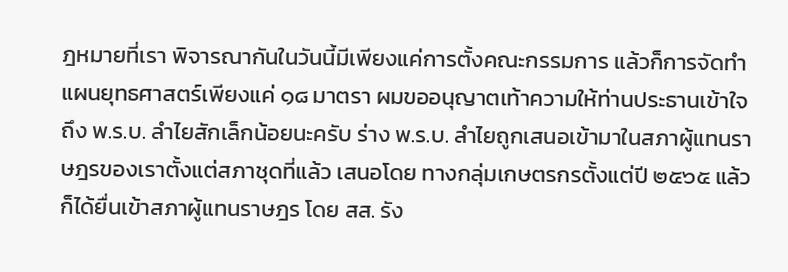ฎหมายที่เรา พิจารณากันในวันนี้มีเพียงแค่การตั้งคณะกรรมการ แล้วก็การจัดทำแผนยุทธศาสตร์เพียงแค่ ๑๘ มาตรา ผมขออนุญาตเท้าความให้ท่านประธานเข้าใจถึง พ.ร.บ. ลำไยสักเล็กน้อยนะครับ ร่าง พ.ร.บ. ลำไยถูกเสนอเข้ามาในสภาผู้แทนราษฎรของเราตั้งแต่สภาชุดที่แล้ว เสนอโดย ทางกลุ่มเกษตรกรตั้งแต่ปี ๒๕๖๕ แล้วก็ได้ยื่นเข้าสภาผู้แทนราษฎร โดย สส. รัง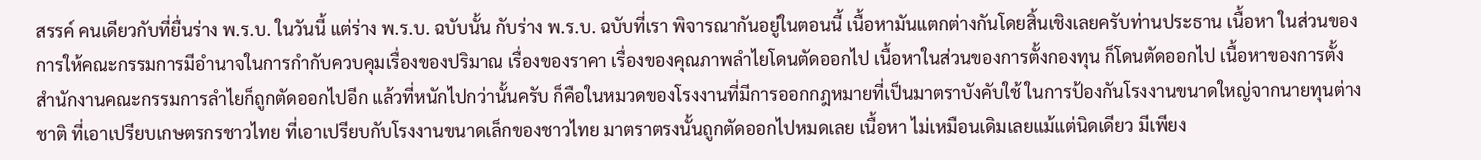สรรค์ คนเดียวกับที่ยื่นร่าง พ.ร.บ. ในวันนี้ แต่ร่าง พ.ร.บ. ฉบับนั้น กับร่าง พ.ร.บ. ฉบับที่เรา พิจารณากันอยู่ในตอนนี้ เนื้อหามันแตกต่างกันโดยสิ้นเชิงเลยครับท่านประธาน เนื้อหา ในส่วนของการให้คณะกรรมการมีอำนาจในการกำกับควบคุมเรื่องของปริมาณ เรื่องของราคา เรื่องของคุณภาพลำไยโดนตัดออกไป เนื้อหาในส่วนของการตั้งกองทุน ก็โดนตัดออกไป เนื้อหาของการตั้งสำนักงานคณะกรรมการลำไยก็ถูกตัดออกไปอีก แล้วที่หนักไปกว่านั้นครับ ก็คือในหมวดของโรงงานที่มีการออกกฎหมายที่เป็นมาตราบังคับใช้ ในการป้องกันโรงงานขนาดใหญ่จากนายทุนต่างชาติ ที่เอาเปรียบเกษตรกรชาวไทย ที่เอาเปรียบกับโรงงานขนาดเล็กของชาวไทย มาตราตรงนั้นถูกตัดออกไปหมดเลย เนื้อหา ไม่เหมือนเดิมเลยแม้แต่นิดเดียว มีเพียง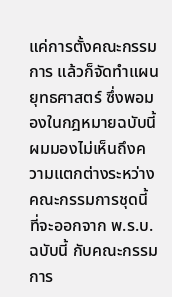แค่การตั้งคณะกรรมการ แล้วก็จัดทำแผนยุทธศาสตร์ ซึ่งพอมองในกฎหมายฉบับนี้ ผมมองไม่เห็นถึงความแตกต่างระหว่างคณะกรรมการชุดนี้ ที่จะออกจาก พ.ร.บ. ฉบับนี้ กับคณะกรรมการ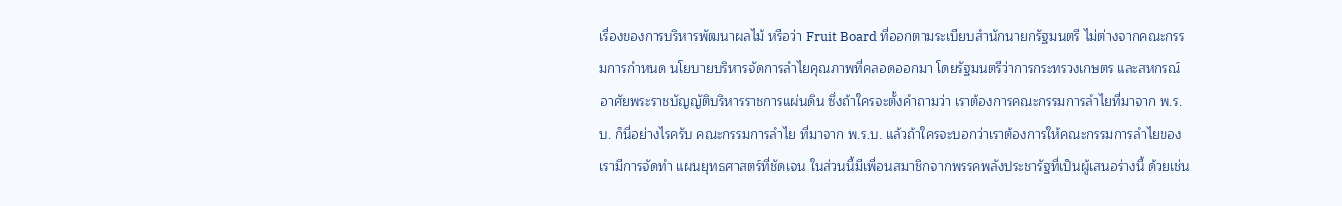เรื่องของการบริหารพัฒนาผลไม้ หรือว่า Fruit Board ที่ออกตามระเบียบสำนักนายกรัฐมนตรี ไม่ต่างจากคณะกรรมการกำหนด นโยบายบริหารจัดการลำไยคุณภาพที่คลอดออกมา โดยรัฐมนตรีว่าการกระทรวงเกษตร และสหกรณ์ อาศัยพระราชบัญญัติบริหารราชการแผ่นดิน ซึ่งถ้าใครจะตั้งคำถามว่า เราต้องการคณะกรรมการลำไยที่มาจาก พ.ร.บ. ก็นี่อย่างไรครับ คณะกรรมการลำไย ที่มาจาก พ.ร.บ. แล้วถ้าใครจะบอกว่าเราต้องการให้คณะกรรมการลำไยของเรามีการจัดทำ แผนยุทธศาสตร์ที่ชัดเจน ในส่วนนี้มีเพื่อนสมาชิกจากพรรคพลังประชารัฐที่เป็นผู้เสนอร่างนี้ ด้วยเช่น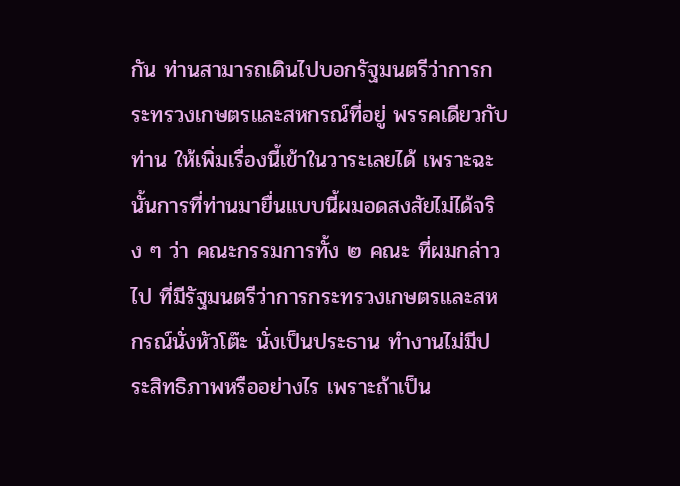กัน ท่านสามารถเดินไปบอกรัฐมนตรีว่าการกระทรวงเกษตรและสหกรณ์ที่อยู่ พรรคเดียวกับท่าน ให้เพิ่มเรื่องนี้เข้าในวาระเลยได้ เพราะฉะนั้นการที่ท่านมายื่นแบบนี้ผมอดสงสัยไม่ได้จริง ๆ ว่า คณะกรรมการทั้ง ๒ คณะ ที่ผมกล่าวไป ที่มีรัฐมนตรีว่าการกระทรวงเกษตรและสหกรณ์นั่งหัวโต๊ะ นั่งเป็นประธาน ทำงานไม่มีประสิทธิภาพหรืออย่างไร เพราะถ้าเป็น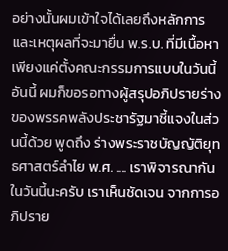อย่างนั้นผมเข้าใจได้เลยถึงหลักการ และเหตุผลที่จะมายื่น พ.ร.บ. ที่มีเนื้อหาเพียงแค่ตั้งคณะกรรมการแบบในวันนี้ อันนี้ ผมก็ขอรอทางผู้สรุปอภิปรายร่างของพรรคพลังประชารัฐมาชี้แจงในส่วนนี้ด้วย พูดถึง ร่างพระราชบัญญัติยุทธศาสตร์ลำไย พ.ศ. .... เราพิจารณากันในวันนี้นะครับ เราเห็นชัดเจน จากการอภิปราย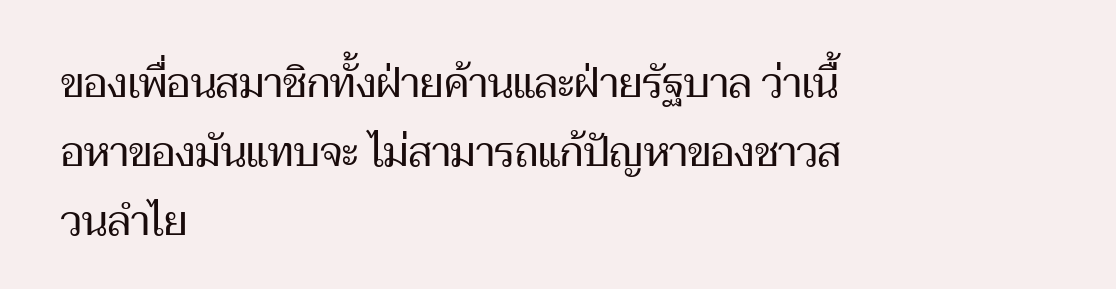ของเพื่อนสมาชิกทั้งฝ่ายค้านและฝ่ายรัฐบาล ว่าเนื้อหาของมันแทบจะ ไม่สามารถแก้ปัญหาของชาวสวนลำไย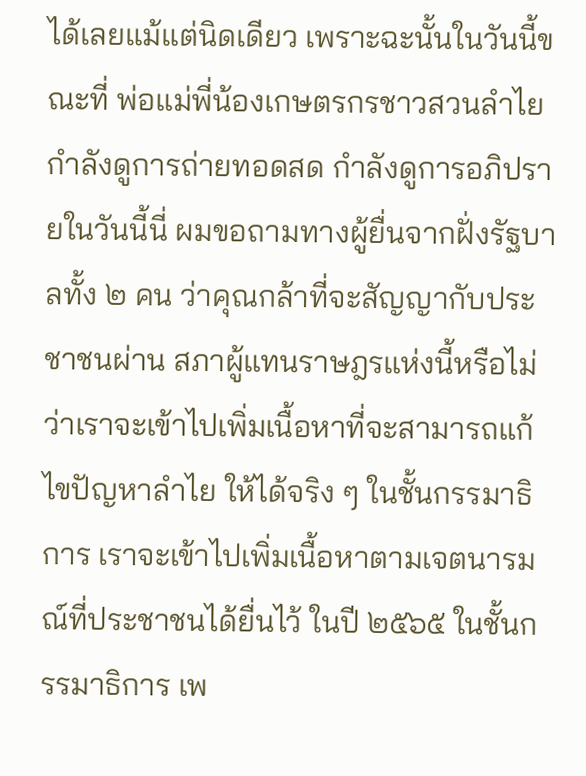ได้เลยแม้แต่นิดเดียว เพราะฉะนั้นในวันนี้ขณะที่ พ่อแม่พี่น้องเกษตรกรชาวสวนลำไยกำลังดูการถ่ายทอดสด กำลังดูการอภิปรายในวันนี้นี่ ผมขอถามทางผู้ยื่นจากฝั่งรัฐบาลทั้ง ๒ คน ว่าคุณกล้าที่จะสัญญากับประชาชนผ่าน สภาผู้แทนราษฎรแห่งนี้หรือไม่ ว่าเราจะเข้าไปเพิ่มเนื้อหาที่จะสามารถแก้ไขปัญหาลำไย ให้ได้จริง ๆ ในชั้นกรรมาธิการ เราจะเข้าไปเพิ่มเนื้อหาตามเจตนารมณ์ที่ประชาชนได้ยื่นไว้ ในปี ๒๕๖๕ ในชั้นกรรมาธิการ เพ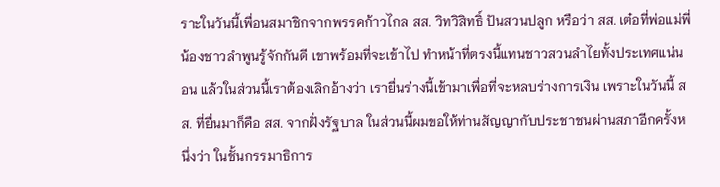ราะในวันนี้เพื่อนสมาชิกจากพรรคก้าวไกล สส. วิทวิสิทธิ์ ปันสวนปลูก หรือว่า สส. เต๋อที่พ่อแม่พี่น้องชาวลำพูนรู้จักกันดี เขาพร้อมที่จะเข้าไป ทำหน้าที่ตรงนี้แทนชาวสวนลำไยทั้งประเทศแน่นอน แล้วในส่วนนี้เราต้องเลิกอ้างว่า เรายื่นร่างนี้เข้ามาเพื่อที่จะหลบร่างการเงิน เพราะในวันนี้ สส. ที่ยื่นมาก็คือ สส. จากฝั่งรัฐบาล ในส่วนนี้ผมขอให้ท่านสัญญากับประชาชนผ่านสภาอีกครั้งหนึ่งว่า ในชั้นกรรมาธิการ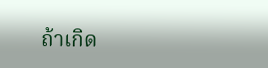ถ้าเกิด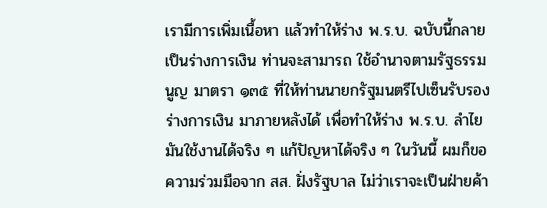เรามีการเพิ่มเนื้อหา แล้วทำให้ร่าง พ.ร.บ. ฉบับนี้กลายเป็นร่างการเงิน ท่านจะสามารถ ใช้อำนาจตามรัฐธรรมนูญ มาตรา ๑๓๕ ที่ให้ท่านนายกรัฐมนตรีไปเซ็นรับรองร่างการเงิน มาภายหลังได้ เพื่อทำให้ร่าง พ.ร.บ. ลำไย มันใช้งานได้จริง ๆ แก้ปัญหาได้จริง ๆ ในวันนี้ ผมก็ขอความร่วมมือจาก สส. ฝั่งรัฐบาล ไม่ว่าเราจะเป็นฝ่ายค้า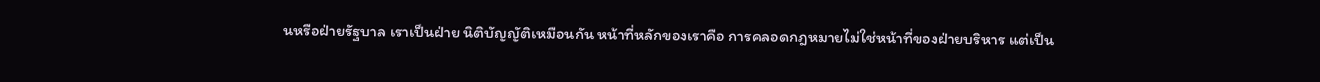นหรือฝ่ายรัฐบาล เราเป็นฝ่าย นิติบัญญัติเหมือนกัน หน้าที่หลักของเราคือ การคลอดกฎหมายไม่ใช่หน้าที่ของฝ่ายบริหาร แต่เป็น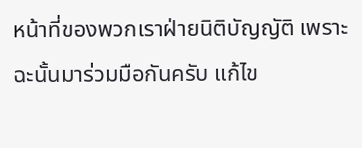หน้าที่ของพวกเราฝ่ายนิติบัญญัติ เพราะฉะนั้นมาร่วมมือกันครับ แก้ไข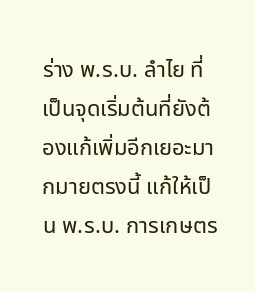ร่าง พ.ร.บ. ลำไย ที่เป็นจุดเริ่มต้นที่ยังต้องแก้เพิ่มอีกเยอะมากมายตรงนี้ แก้ให้เป็น พ.ร.บ. การเกษตร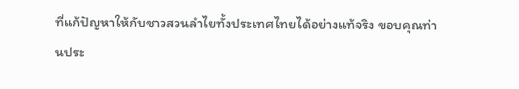ที่แก้ปัญหาให้กับชาวสวนลำไยทั้งประเทศไทยได้อย่างแท้จริง ขอบคุณท่านประ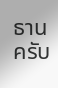ธานครับ